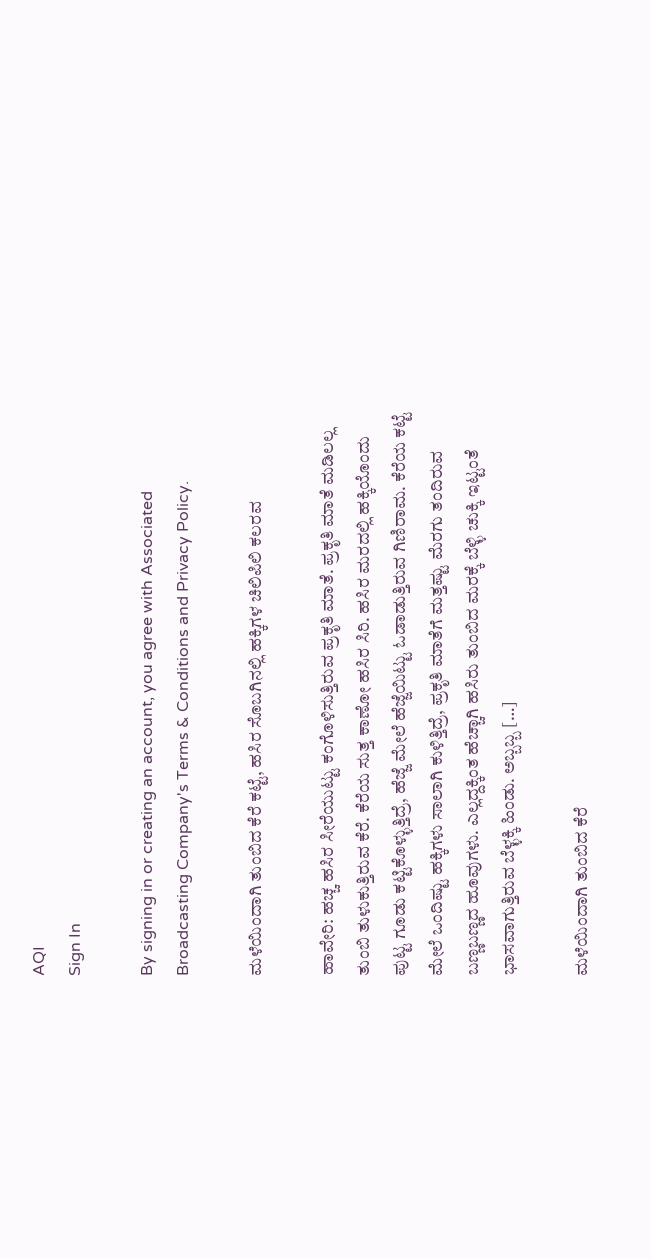AQI
Sign In

By signing in or creating an account, you agree with Associated Broadcasting Company's Terms & Conditions and Privacy Policy.

ಮಳೆಯಿಂದಾಗಿ ತುಂಬಿದ ಕೆರೆ ಕಟ್ಟೆ, ಹಸಿರ ಸೊಬಗಿನಲ್ಲಿ ಹಕ್ಕಿಗಳ ಚಿಲಿಪಿಲಿ ಕಲರವ

ಹಾವೇರಿ: ಹಚ್ಚ ಹಸಿರ ಸೀರೆಯುಟ್ಟು ಕಂಗೊಳಿಸುತ್ತಿರುವ ಪ್ರಕೃತಿ ಮಾತೆ. ಪ್ರಕೃತಿ ಮಾತೆ ಮಡಿಲಲ್ಲ ತುಂಬಿ ತುಳುಕುತ್ತಿರುವ ಕೆರೆ. ಕೆರೆಯ ಸುತ್ತ ಕಾಣೋ ಹಸಿರ ಸಿರಿ. ಹಸಿರ ಮರದಲ್ಲಿ ಹಕ್ಕಿಯೊಂದು ಪುಟ್ಟ ಗೂಡು ಕಟ್ಟಿಕೊಳ್ಳುತ್ತಿದ್ರೆ, ಹೆಜ್ಜೆ ಮೇಲೆ ಹೆಜ್ಜೆಯಿಟ್ಟು ಓಡಾಡುತ್ತಿರುವ ಗಿಣಿರಾಮ. ಕೆರೆಯ ಕಟ್ಟೆ ಮೇಲೆ ಒಂದಿಷ್ಟು ಹಕ್ಕಿಗಳು ಸಾಲಾಗಿ ಕುಳಿತ್ತಿದ್ರೆ, ಪ್ರಕೃತಿ ಮಾತೆಗೆ ಮತ್ತಷ್ಟು ಮೆರಗು ತಂದಿರುವ ಬಣ್ಣಬಣ್ಣದ ಹೂವುಗಳು. ಎಲ್ಲದ್ದಕ್ಕಿಂತ ಹೆಚ್ಚಾಗಿ ಹಸಿರು ತುಂಬಿದ ಮರಕ್ಕೆ ಬೆಳ್ಳಿ ಚುಕ್ಕಿ ಇಟ್ಟಂತೆ ಭಾಸವಾಗುತ್ತಿರುವ ಬೆಳ್ಳಕ್ಕಿ ಹಿಂಡು. ಅಬ್ಬಬ್ಬ […]

ಮಳೆಯಿಂದಾಗಿ ತುಂಬಿದ ಕೆರೆ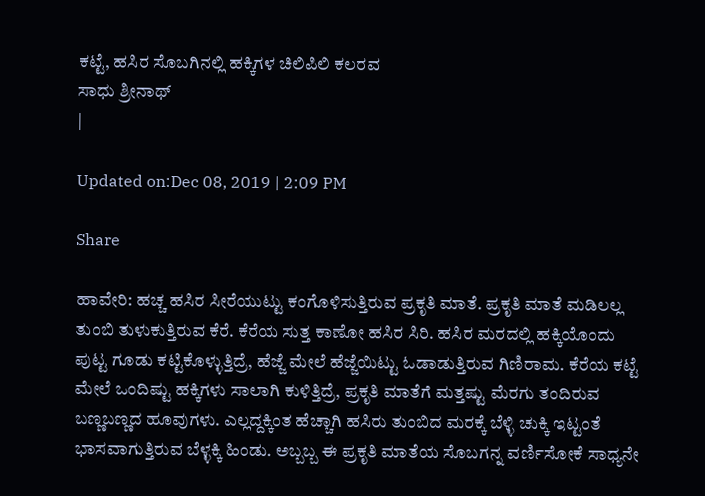ಕಟ್ಟೆ, ಹಸಿರ ಸೊಬಗಿನಲ್ಲಿ ಹಕ್ಕಿಗಳ ಚಿಲಿಪಿಲಿ ಕಲರವ
ಸಾಧು ಶ್ರೀನಾಥ್
|

Updated on:Dec 08, 2019 | 2:09 PM

Share

ಹಾವೇರಿ: ಹಚ್ಚ ಹಸಿರ ಸೀರೆಯುಟ್ಟು ಕಂಗೊಳಿಸುತ್ತಿರುವ ಪ್ರಕೃತಿ ಮಾತೆ. ಪ್ರಕೃತಿ ಮಾತೆ ಮಡಿಲಲ್ಲ ತುಂಬಿ ತುಳುಕುತ್ತಿರುವ ಕೆರೆ. ಕೆರೆಯ ಸುತ್ತ ಕಾಣೋ ಹಸಿರ ಸಿರಿ. ಹಸಿರ ಮರದಲ್ಲಿ ಹಕ್ಕಿಯೊಂದು ಪುಟ್ಟ ಗೂಡು ಕಟ್ಟಿಕೊಳ್ಳುತ್ತಿದ್ರೆ, ಹೆಜ್ಜೆ ಮೇಲೆ ಹೆಜ್ಜೆಯಿಟ್ಟು ಓಡಾಡುತ್ತಿರುವ ಗಿಣಿರಾಮ. ಕೆರೆಯ ಕಟ್ಟೆ ಮೇಲೆ ಒಂದಿಷ್ಟು ಹಕ್ಕಿಗಳು ಸಾಲಾಗಿ ಕುಳಿತ್ತಿದ್ರೆ, ಪ್ರಕೃತಿ ಮಾತೆಗೆ ಮತ್ತಷ್ಟು ಮೆರಗು ತಂದಿರುವ ಬಣ್ಣಬಣ್ಣದ ಹೂವುಗಳು. ಎಲ್ಲದ್ದಕ್ಕಿಂತ ಹೆಚ್ಚಾಗಿ ಹಸಿರು ತುಂಬಿದ ಮರಕ್ಕೆ ಬೆಳ್ಳಿ ಚುಕ್ಕಿ ಇಟ್ಟಂತೆ ಭಾಸವಾಗುತ್ತಿರುವ ಬೆಳ್ಳಕ್ಕಿ ಹಿಂಡು. ಅಬ್ಬಬ್ಬ ಈ ಪ್ರಕೃತಿ ಮಾತೆಯ ಸೊಬಗನ್ನ ವರ್ಣಿಸೋಕೆ ಸಾಧ್ಯನೇ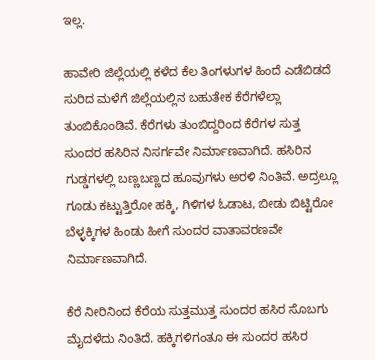ಇಲ್ಲ.

ಹಾವೇರಿ ಜಿಲ್ಲೆಯಲ್ಲಿ ಕಳೆದ ಕೆಲ ತಿಂಗಳುಗಳ ಹಿಂದೆ ಎಡೆಬಿಡದೆ ಸುರಿದ ಮಳೆಗೆ ಜಿಲ್ಲೆಯಲ್ಲಿನ ಬಹುತೇಕ ಕೆರೆಗಳೆಲ್ಲಾ ತುಂಬಿಕೊಂಡಿವೆ. ಕೆರೆಗಳು ತುಂಬಿದ್ದರಿಂದ ಕೆರೆಗಳ ಸುತ್ತ ಸುಂದರ ಹಸಿರಿನ ನಿಸರ್ಗವೇ ನಿರ್ಮಾಣವಾಗಿದೆ. ಹಸಿರಿನ ಗುಡ್ಡಗಳಲ್ಲಿ ಬಣ್ಣಬಣ್ಣದ ಹೂವುಗಳು ಅರಳಿ ನಿಂತಿವೆ. ಅದ್ರಲ್ಲೂ ಗೂಡು ಕಟ್ಟುತ್ತಿರೋ ಹಕ್ಕಿ, ಗಿಳಿಗಳ ಓಡಾಟ, ಬೀಡು ಬಿಟ್ಟಿರೋ ಬೆಳ್ಳಕ್ಕಿಗಳ ಹಿಂಡು ಹೀಗೆ ಸುಂದರ ವಾತಾವರಣವೇ ನಿರ್ಮಾಣವಾಗಿದೆ.

ಕೆರೆ ನೀರಿನಿಂದ ಕೆರೆಯ ಸುತ್ತಮುತ್ತ ಸುಂದರ ಹಸಿರ ಸೊಬಗು ಮೈದಳೆದು ನಿಂತಿದೆ. ಹಕ್ಕಿಗಳಿಗಂತೂ ಈ ಸುಂದರ ಹಸಿರ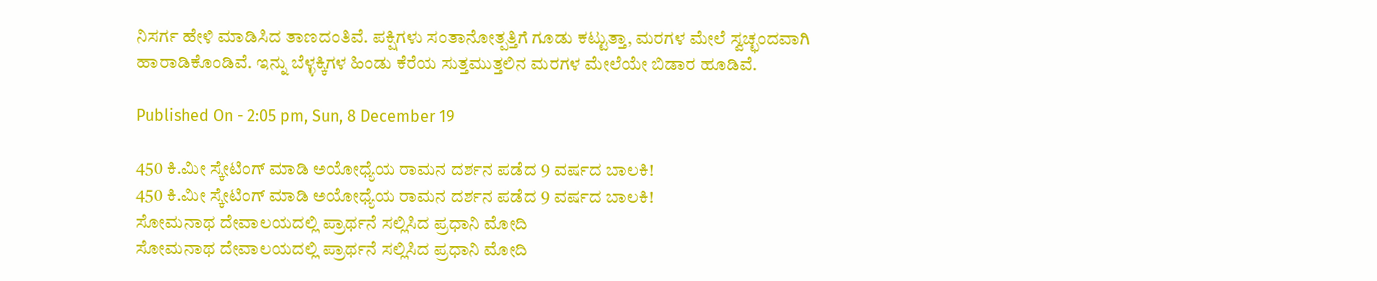ನಿಸರ್ಗ ಹೇಳಿ ಮಾಡಿಸಿದ ತಾಣದಂತಿವೆ. ಪಕ್ಷಿಗಳು ಸಂತಾನೋತ್ಪತ್ತಿಗೆ ಗೂಡು ಕಟ್ಟುತ್ತಾ, ಮರಗಳ ಮೇಲೆ ಸ್ವಚ್ಛಂದವಾಗಿ ಹಾರಾಡಿಕೊಂಡಿವೆ. ಇನ್ನು ಬೆಳ್ಳಕ್ಕಿಗಳ ಹಿಂಡು ಕೆರೆಯ ಸುತ್ತಮುತ್ತಲಿನ ಮರಗಳ ಮೇಲೆಯೇ ಬಿಡಾರ ಹೂಡಿವೆ.

Published On - 2:05 pm, Sun, 8 December 19

450 ಕಿ.ಮೀ ಸ್ಕೇಟಿಂಗ್ ಮಾಡಿ ಅಯೋಧ್ಯೆಯ ರಾಮನ ದರ್ಶನ ಪಡೆದ 9 ವರ್ಷದ ಬಾಲಕಿ!
450 ಕಿ.ಮೀ ಸ್ಕೇಟಿಂಗ್ ಮಾಡಿ ಅಯೋಧ್ಯೆಯ ರಾಮನ ದರ್ಶನ ಪಡೆದ 9 ವರ್ಷದ ಬಾಲಕಿ!
ಸೋಮನಾಥ ದೇವಾಲಯದಲ್ಲಿ ಪ್ರಾರ್ಥನೆ ಸಲ್ಲಿಸಿದ ಪ್ರಧಾನಿ ಮೋದಿ
ಸೋಮನಾಥ ದೇವಾಲಯದಲ್ಲಿ ಪ್ರಾರ್ಥನೆ ಸಲ್ಲಿಸಿದ ಪ್ರಧಾನಿ ಮೋದಿ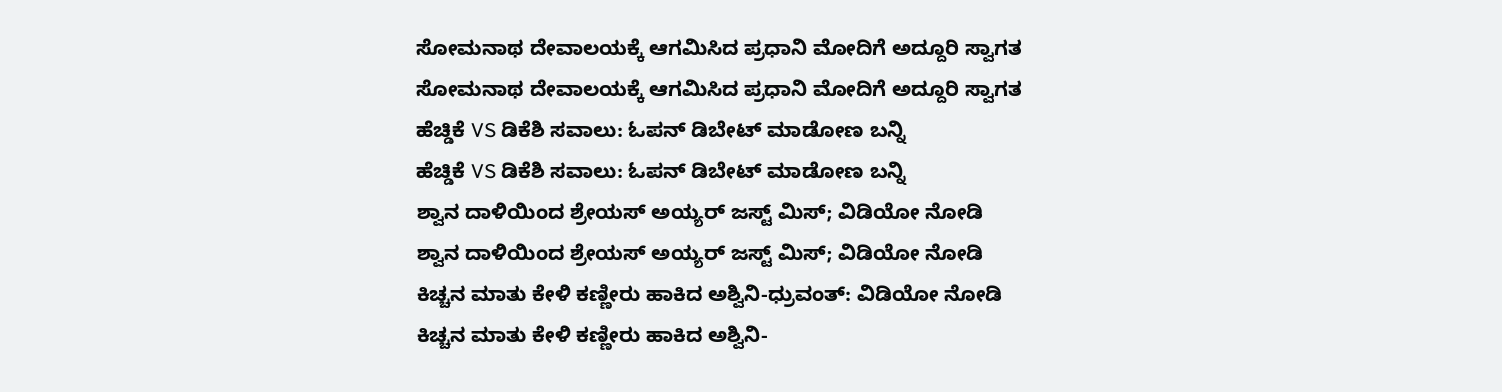ಸೋಮನಾಥ ದೇವಾಲಯಕ್ಕೆ ಆಗಮಿಸಿದ ಪ್ರಧಾನಿ ಮೋದಿಗೆ ಅದ್ದೂರಿ ಸ್ವಾಗತ
ಸೋಮನಾಥ ದೇವಾಲಯಕ್ಕೆ ಆಗಮಿಸಿದ ಪ್ರಧಾನಿ ಮೋದಿಗೆ ಅದ್ದೂರಿ ಸ್ವಾಗತ
ಹೆಚ್ಡಿಕೆ VS ಡಿಕೆಶಿ ಸವಾಲು: ಓಪನ್ ಡಿಬೇಟ್ ಮಾಡೋಣ ಬನ್ನಿ
ಹೆಚ್ಡಿಕೆ VS ಡಿಕೆಶಿ ಸವಾಲು: ಓಪನ್ ಡಿಬೇಟ್ ಮಾಡೋಣ ಬನ್ನಿ
ಶ್ವಾನ ದಾಳಿಯಿಂದ ಶ್ರೇಯಸ್ ಅಯ್ಯರ್ ಜಸ್ಟ್ ಮಿಸ್; ವಿಡಿಯೋ ನೋಡಿ
ಶ್ವಾನ ದಾಳಿಯಿಂದ ಶ್ರೇಯಸ್ ಅಯ್ಯರ್ ಜಸ್ಟ್ ಮಿಸ್; ವಿಡಿಯೋ ನೋಡಿ
ಕಿಚ್ಚನ ಮಾತು ಕೇಳಿ ಕಣ್ಣೀರು ಹಾಕಿದ ಅಶ್ವಿನಿ-ಧ್ರುವಂತ್: ವಿಡಿಯೋ ನೋಡಿ
ಕಿಚ್ಚನ ಮಾತು ಕೇಳಿ ಕಣ್ಣೀರು ಹಾಕಿದ ಅಶ್ವಿನಿ-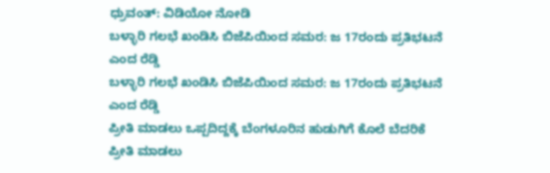ಧ್ರುವಂತ್: ವಿಡಿಯೋ ನೋಡಿ
ಬಳ್ಳಾರಿ ಗಲಭೆ ಖಂಡಿಸಿ ಬಿಜೆಪಿಯಿಂದ ಸಮರ: ಜ 17ರಂದು ಪ್ರತಿಭಟನೆ ಎಂದ ರೆಡ್ಡಿ
ಬಳ್ಳಾರಿ ಗಲಭೆ ಖಂಡಿಸಿ ಬಿಜೆಪಿಯಿಂದ ಸಮರ: ಜ 17ರಂದು ಪ್ರತಿಭಟನೆ ಎಂದ ರೆಡ್ಡಿ
ಪ್ರೀತಿ ಮಾಡಲು ಒಪ್ಪದಿದ್ದಕ್ಕೆ ಬೆಂಗಳೂರಿನ ಹುಡುಗಿಗೆ ಕೊಲೆ ಬೆದರಿಕೆ
ಪ್ರೀತಿ ಮಾಡಲು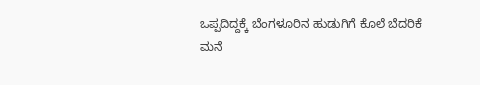ಒಪ್ಪದಿದ್ದಕ್ಕೆ ಬೆಂಗಳೂರಿನ ಹುಡುಗಿಗೆ ಕೊಲೆ ಬೆದರಿಕೆ
ಮನೆ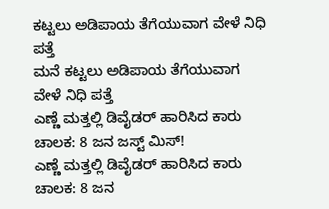ಕಟ್ಟಲು ಅಡಿಪಾಯ ತೆಗೆಯುವಾಗ ವೇಳೆ ನಿಧಿ ಪತ್ತೆ
ಮನೆ ಕಟ್ಟಲು ಅಡಿಪಾಯ ತೆಗೆಯುವಾಗ ವೇಳೆ ನಿಧಿ ಪತ್ತೆ
ಎಣ್ಣೆ ಮತ್ತಲ್ಲಿ ಡಿವೈಡರ್ ಹಾರಿಸಿದ ಕಾರು ಚಾಲಕ: 8 ಜನ ಜಸ್ಟ್ ಮಿಸ್!
ಎಣ್ಣೆ ಮತ್ತಲ್ಲಿ ಡಿವೈಡರ್ ಹಾರಿಸಿದ ಕಾರು ಚಾಲಕ: 8 ಜನ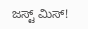ಜಸ್ಟ್ ಮಿಸ್!